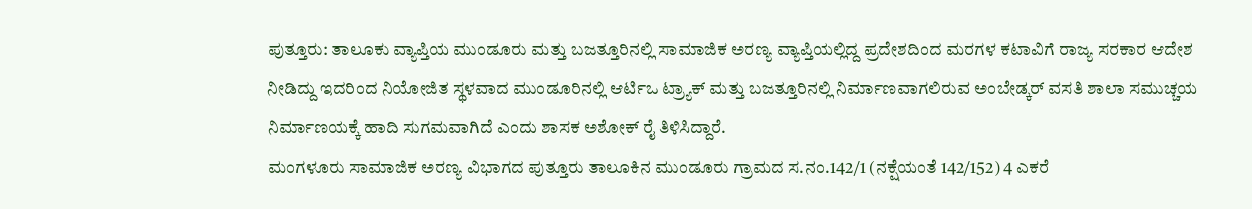ಪುತ್ತೂರು: ತಾಲೂಕು ವ್ಯಾಪ್ತಿಯ ಮುಂಡೂರು ಮತ್ತು ಬಜತ್ತೂರಿನಲ್ಲಿ ಸಾಮಾಜಿಕ ಅರಣ್ಯ ವ್ಯಾಪ್ತಿಯಲ್ಲಿದ್ದ ಪ್ರದೇಶದಿಂದ ಮರಗಳ ಕಟಾವಿಗೆ ರಾಜ್ಯ ಸರಕಾರ ಆದೇಶ ನೀಡಿದ್ದು ಇದರಿಂದ ನಿಯೋಜಿತ ಸ್ಥಳವಾದ ಮುಂಡೂರಿನಲ್ಲಿ ಆರ್ಟಿಒ ಟ್ರ್ಯಾಕ್ ಮತ್ತು ಬಜತ್ತೂರಿನಲ್ಲಿ ನಿರ್ಮಾಣವಾಗಲಿರುವ ಅಂಬೇಡ್ಕರ್ ವಸತಿ ಶಾಲಾ ಸಮುಚ್ಚಯ ನಿರ್ಮಾಣಯಕ್ಕೆ ಹಾದಿ ಸುಗಮವಾಗಿದೆ ಎಂದು ಶಾಸಕ ಅಶೋಕ್ ರೈ ತಿಳಿಸಿದ್ದಾರೆ.
ಮಂಗಳೂರು ಸಾಮಾಜಿಕ ಅರಣ್ಯ ವಿಭಾಗದ ಪುತ್ತೂರು ತಾಲೂಕಿನ ಮುಂಡೂರು ಗ್ರಾಮದ ಸ.ನಂ.142/1 (ನಕ್ಷೆಯಂತೆ 142/152) 4 ಎಕರೆ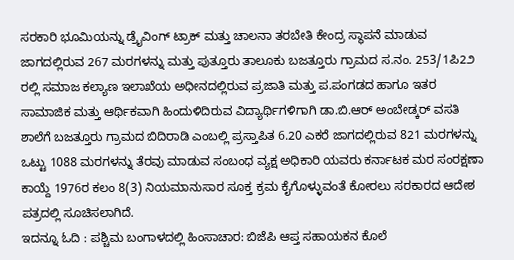ಸರಕಾರಿ ಭೂಮಿಯನ್ನು ಡ್ರೈವಿಂಗ್ ಟ್ರಾಕ್ ಮತ್ತು ಚಾಲನಾ ತರಬೇತಿ ಕೇಂದ್ರ ಸ್ಥಾಪನೆ ಮಾಡುವ ಜಾಗದಲ್ಲಿರುವ 267 ಮರಗಳನ್ನು ಮತ್ತು ಪುತ್ತೂರು ತಾಲೂಕು ಬಜತ್ತೂರು ಗ್ರಾಮದ ಸ.ನಂ. 253/1ಪಿ2೨ ರಲ್ಲಿ ಸಮಾಜ ಕಲ್ಯಾಣ ಇಲಾಖೆಯ ಅಧೀನದಲ್ಲಿರುವ ಪ್ರಜಾತಿ ಮತ್ತು ಪ.ಪಂಗಡದ ಹಾಗೂ ಇತರ ಸಾಮಾಜಿಕ ಮತ್ತು ಆರ್ಥಿಕವಾಗಿ ಹಿಂದುಳಿದಿರುವ ವಿದ್ಯಾರ್ಥಿಗಳಿಗಾಗಿ ಡಾ.ಬಿ.ಆರ್ ಅಂಬೇಡ್ಕರ್ ವಸತಿ ಶಾಲೆಗೆ ಬಜತ್ತೂರು ಗ್ರಾಮದ ಬಿದಿರಾಡಿ ಎಂಬಲ್ಲಿ ಪ್ರಸ್ತಾಪಿತ 6.20 ಎಕರೆ ಜಾಗದಲ್ಲಿರುವ 821 ಮರಗಳನ್ನು ಒಟ್ಟು 1088 ಮರಗಳನ್ನು ತೆರವು ಮಾಡುವ ಸಂಬಂಧ ವ್ಯಕ್ಷ ಅಧಿಕಾರಿ ಯವರು ಕರ್ನಾಟಕ ಮರ ಸಂರಕ್ಷಣಾ ಕಾಯ್ದೆ 1976ರ ಕಲಂ 8(3) ನಿಯಮಾನುಸಾರ ಸೂಕ್ತ ಕ್ರಮ ಕೈಗೊಳ್ಳುವಂತೆ ಕೋರಲು ಸರಕಾರದ ಆದೇಶ ಪತ್ರದಲ್ಲಿ ಸೂಚಿಸಲಾಗಿದೆ.
ಇದನ್ನೂ ಓದಿ : ಪಶ್ಚಿಮ ಬಂಗಾಳದಲ್ಲಿ ಹಿಂಸಾಚಾರ: ಬಿಜೆಪಿ ಆಪ್ತ ಸಹಾಯಕನ ಕೊಲೆ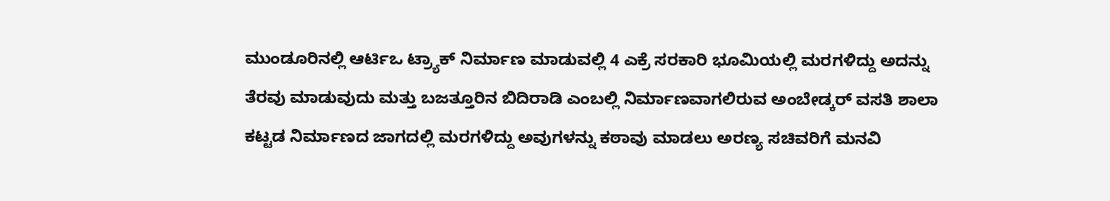ಮುಂಡೂರಿನಲ್ಲಿ ಆರ್ಟಿಒ ಟ್ರ್ಯಾಕ್ ನಿರ್ಮಾಣ ಮಾಡುವಲ್ಲಿ 4 ಎಕ್ರೆ ಸರಕಾರಿ ಭೂಮಿಯಲ್ಲಿ ಮರಗಳಿದ್ದು ಅದನ್ನು ತೆರವು ಮಾಡುವುದು ಮತ್ತು ಬಜತ್ತೂರಿನ ಬಿದಿರಾಡಿ ಎಂಬಲ್ಲಿ ನಿರ್ಮಾಣವಾಗಲಿರುವ ಅಂಬೇಡ್ಕರ್ ವಸತಿ ಶಾಲಾ ಕಟ್ಟಡ ನಿರ್ಮಾಣದ ಜಾಗದಲ್ಲಿ ಮರಗಳಿದ್ದು ಅವುಗಳನ್ನು ಕಠಾವು ಮಾಡಲು ಅರಣ್ಯ ಸಚಿವರಿಗೆ ಮನವಿ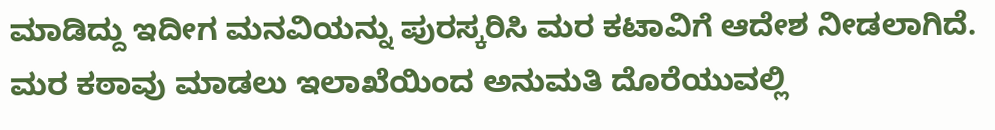ಮಾಡಿದ್ದು ಇದೀಗ ಮನವಿಯನ್ನು ಪುರಸ್ಕರಿಸಿ ಮರ ಕಟಾವಿಗೆ ಆದೇಶ ನೀಡಲಾಗಿದೆ. ಮರ ಕಠಾವು ಮಾಡಲು ಇಲಾಖೆಯಿಂದ ಅನುಮತಿ ದೊರೆಯುವಲ್ಲಿ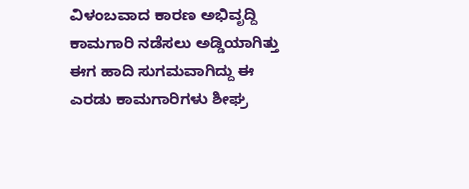ವಿಳಂಬವಾದ ಕಾರಣ ಅಭಿವೃದ್ದಿ ಕಾಮಗಾರಿ ನಡೆಸಲು ಅಡ್ಡಿಯಾಗಿತ್ತು ಈಗ ಹಾದಿ ಸುಗಮವಾಗಿದ್ದು ಈ ಎರಡು ಕಾಮಗಾರಿಗಳು ಶೀಘ್ರ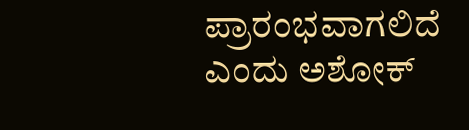ಪ್ರಾರಂಭವಾಗಲಿದೆ ಎಂದು ಅಶೋಕ್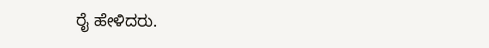ರೈ ಹೇಳಿದರು.